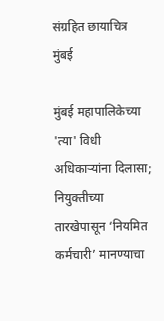संग्रहित छायाचित्र
मुंबई

मुंबई महापालिकेच्या 'त्या' विधी अधिकाऱ्यांना दिलासा; नियुक्तीच्या तारखेपासून ‘नियमित कर्मचारी’ मानण्याचा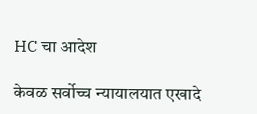HC चा आदेश

केवळ सर्वोच्च न्यायालयात एखादे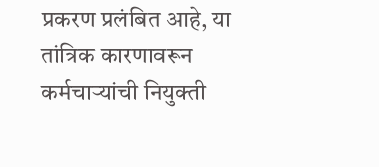प्रकरण प्रलंबित आहे, या तांत्रिक कारणावरून कर्मचाऱ्यांची नियुक्ती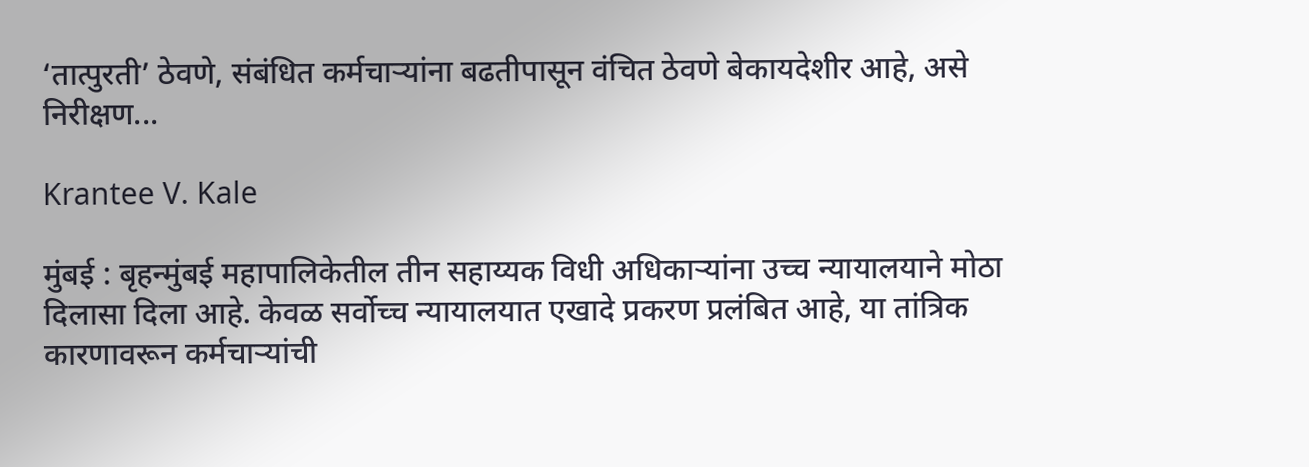‘तात्पुरती’ ठेवणे, संबंधित कर्मचाऱ्यांना बढतीपासून वंचित ठेवणे बेकायदेशीर आहे, असे निरीक्षण...

Krantee V. Kale

मुंबई : बृहन्मुंबई महापालिकेतील तीन सहाय्यक विधी अधिकाऱ्यांना उच्च न्यायालयाने मोठा दिलासा दिला आहे. केवळ सर्वोच्च न्यायालयात एखादे प्रकरण प्रलंबित आहे, या तांत्रिक कारणावरून कर्मचाऱ्यांची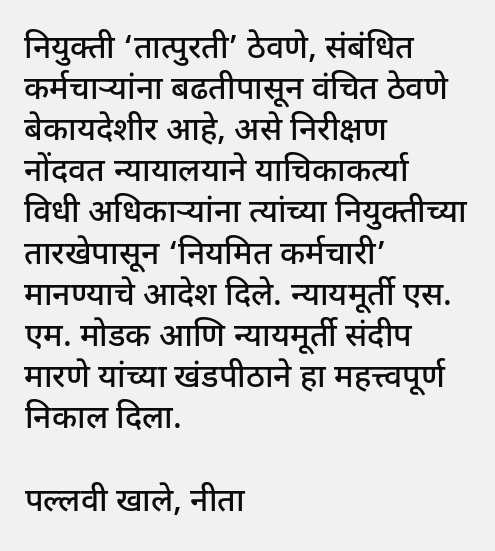नियुक्ती ‘तात्पुरती’ ठेवणे, संबंधित कर्मचाऱ्यांना बढतीपासून वंचित ठेवणे बेकायदेशीर आहे, असे निरीक्षण नोंदवत न्यायालयाने याचिकाकर्त्या विधी अधिकाऱ्यांना त्यांच्या नियुक्तीच्या तारखेपासून ‘नियमित कर्मचारी’ मानण्याचे आदेश दिले. न्यायमूर्ती एस. एम. मोडक आणि न्यायमूर्ती संदीप मारणे यांच्या खंडपीठाने हा महत्त्वपूर्ण निकाल दिला.

पल्लवी खाले, नीता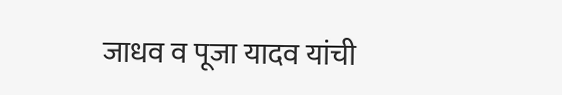जाधव व पूजा यादव यांची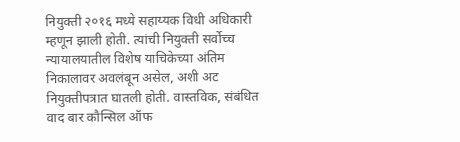नियुक्ती २०१६ मध्ये सहाय्यक विधी अधिकारी म्हणून झाली होती. त्यांची नियुक्ती सर्वोच्च न्यायालयातील विशेष याचिकेच्या अंतिम निकालावर अवलंबून असेल, अशी अट नियुक्तीपत्रात घातली होती. वास्तविक, संबंधित वाद बार कौन्सिल ऑफ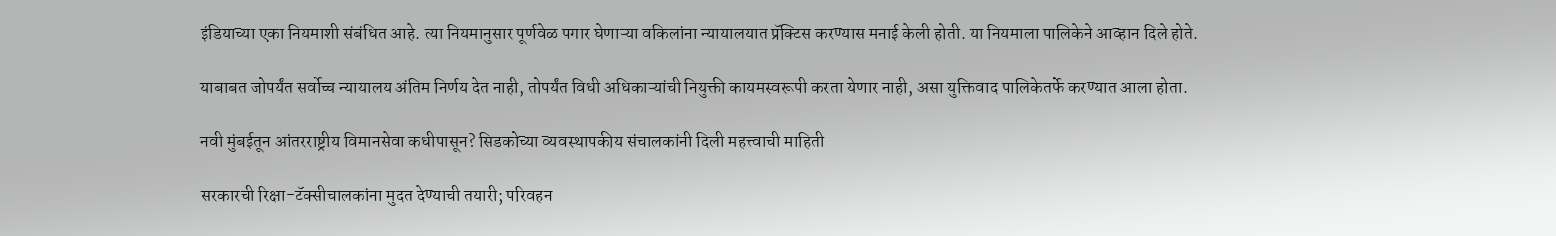इंडियाच्या एका नियमाशी संबंधित आहे. त्या नियमानुसार पूर्णवेळ पगार घेणाऱ्या वकिलांना न्यायालयात प्रॅक्टिस करण्यास मनाई केली होती. या नियमाला पालिकेने आव्हान दिले होते.

याबाबत जोपर्यंत सर्वोच्च न्यायालय अंतिम निर्णय देत नाही, तोपर्यंत विधी अधिकाऱ्यांची नियुक्ती कायमस्वरूपी करता येणार नाही, असा युक्तिवाद पालिकेतर्फे करण्यात आला होता.

नवी मुंबईतून आंतरराष्ट्रीय विमानसेवा कधीपासून? सिडकोच्या व्यवस्थापकीय संचालकांनी दिली महत्त्वाची माहिती

सरकारची रिक्षा-टॅक्सीचालकांना मुदत देण्याची तयारी; परिवहन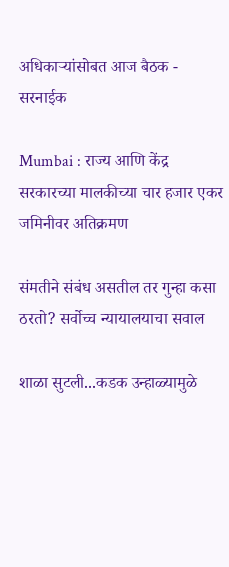अधिकाऱ्यांसोबत आज बैठक - सरनाईक

Mumbai : राज्य आणि केंद्र सरकारच्या मालकीच्या चार हजार एकर जमिनीवर अतिक्रमण

संमतीने संबंध असतील तर गुन्हा कसा ठरतो? सर्वोच्च न्यायालयाचा सवाल

शाळा सुटली...कडक उन्हाळ्यामुळे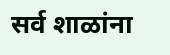सर्व शाळांना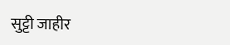सुट्टी जाहीर